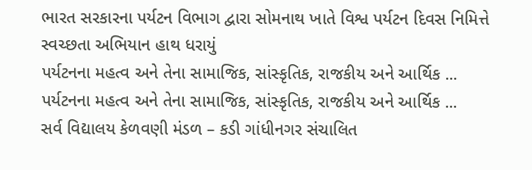ભારત સરકારના પર્યટન વિભાગ દ્વારા સોમનાથ ખાતે વિશ્વ પર્યટન દિવસ નિમિત્તે સ્વચ્છતા અભિયાન હાથ ધરાયું
પર્યટનના મહત્વ અને તેના સામાજિક, સાંસ્કૃતિક, રાજકીય અને આર્થિક ...
પર્યટનના મહત્વ અને તેના સામાજિક, સાંસ્કૃતિક, રાજકીય અને આર્થિક ...
સર્વ વિદ્યાલય કેળવણી મંડળ – કડી ગાંધીનગર સંચાલિત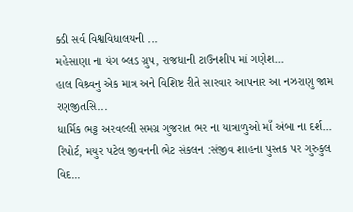ક્ડી સર્વ વિશ્વવિધાલયની ...
મહેસાણા ના યંગ બ્લડ ગ્રુપ, રાજધાની ટાઉનશીપ માં ગણેશ...
હાલ વિશ્ર્વનુ એક માત્ર અને વિશિષ્ટ રીતે સારવાર આપનાર આ નઝરાણુ જામ રણજીતસિ...
ધાર્મિક ભટ્ટ અરવલ્લી સમગ્ર ગુજરાત ભર ના યાત્રાળુઓ માઁ અંબા ના દર્શ...
રિપોર્ટ, મયુર પટેલ જીવનની ભેટ સંકલન :સંજીવ શાહના પુસ્તક પર ગુરુકુલ વિદ...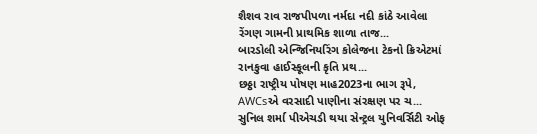શૈશવ રાવ રાજપીપળા નર્મદા નદી કાંઠે આવેલા રેંગણ ગામની પ્રાથમિક શાળા તાજ...
બારડોલી એન્જિનિયરિંગ કોલેજના ટેકનો ક્રિએટમાં રાનકુવા હાઈસ્કૂલની કૃતિ પ્રથ...
છઠ્ઠા રાષ્ટ્રીય પોષણ માહ2023ના ભાગ રૂપે, AWCsએ વરસાદી પાણીના સંરક્ષણ પર ચ...
સુનિલ શર્મા પીએચડી થયા સેન્ટ્રલ યુનિવર્સિટી ઓફ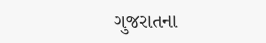ગુજરાતના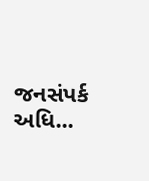જનસંપર્ક અધિ...